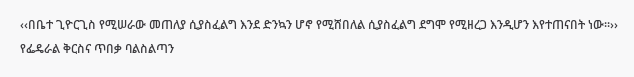‹‹በቤተ ጊዮርጊስ የሚሠራው መጠለያ ሲያስፈልግ እንደ ድንኳን ሆኖ የሚሸበለል ሲያስፈልግ ደግሞ የሚዘረጋ እንዲሆን እየተጠናበት ነው፡፡›› የፌዴራል ቅርስና ጥበቃ ባልስልጣን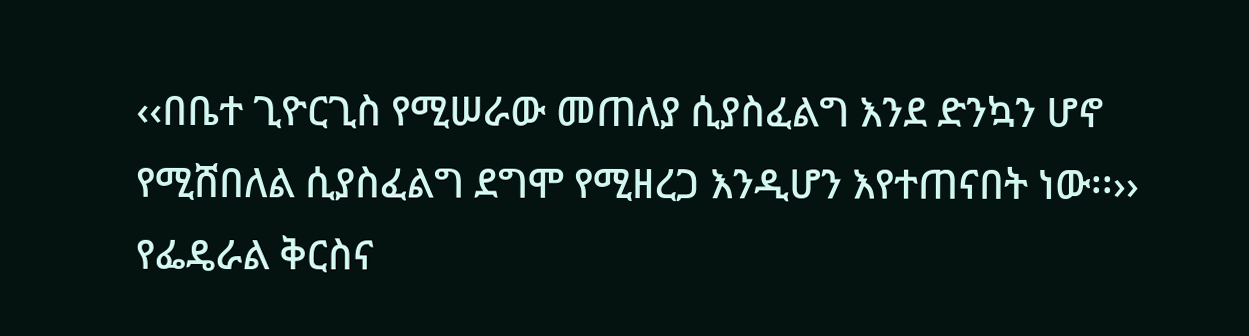‹‹በቤተ ጊዮርጊስ የሚሠራው መጠለያ ሲያስፈልግ እንደ ድንኳን ሆኖ የሚሸበለል ሲያስፈልግ ደግሞ የሚዘረጋ እንዲሆን እየተጠናበት ነው፡፡›› የፌዴራል ቅርስና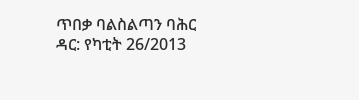ጥበቃ ባልስልጣን ባሕር ዳር: የካቲት 26/2013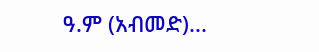ዓ.ም (አብመድ)...